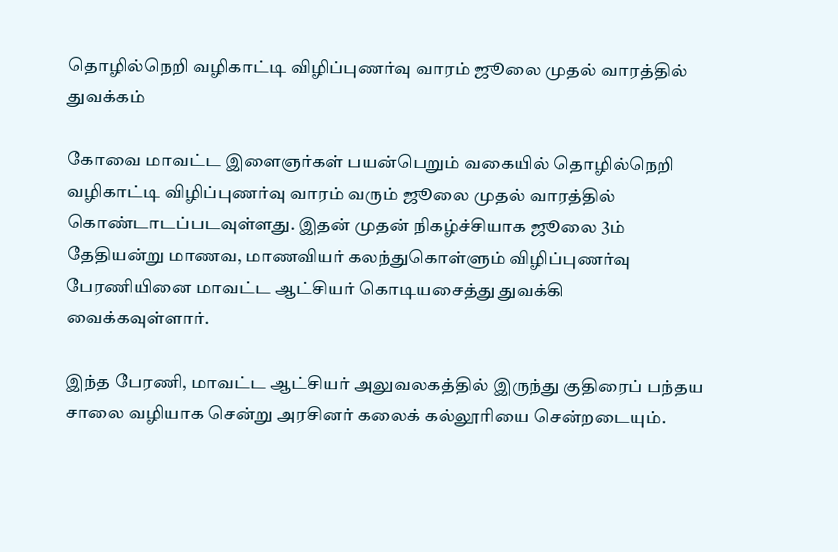தொழில்நெறி வழிகாட்டி விழிப்புணர்வு வாரம் ஜூலை முதல் வாரத்தில் துவக்கம்

கோவை மாவட்ட இளைஞர்கள் பயன்பெறும் வகையில் தொழில்நெறி வழிகாட்டி விழிப்புணர்வு வாரம் வரும் ஜூலை முதல் வாரத்தில் கொண்டாடப்படவுள்ளது. இதன் முதன் நிகழ்ச்சியாக ஜூலை 3ம் தேதியன்று மாணவ, மாணவியர் கலந்துகொள்ளும் விழிப்புணர்வு பேரணியினை மாவட்ட ஆட்சியர் கொடியசைத்து துவக்கி வைக்கவுள்ளார்.

இந்த பேரணி, மாவட்ட ஆட்சியர் அலுவலகத்தில் இருந்து குதிரைப் பந்தய சாலை வழியாக சென்று அரசினர் கலைக் கல்லூரியை சென்றடையும்.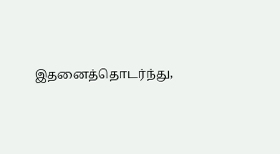இதனைத்தொடர்ந்து,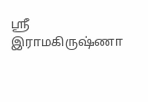ஸ்ரீ இராமகிருஷ்ணா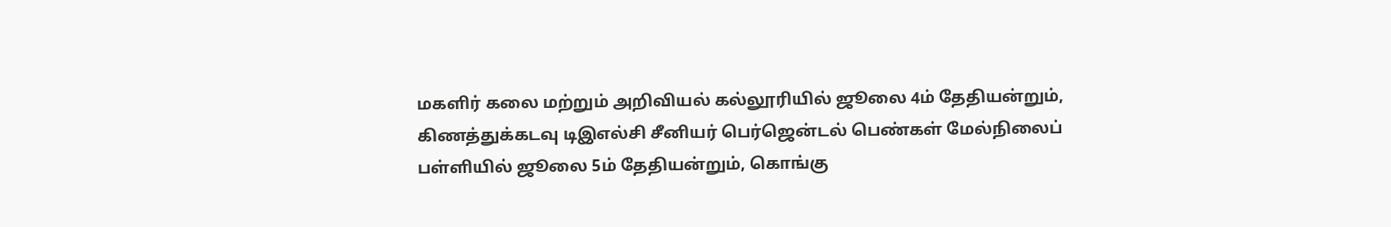மகளிர் கலை மற்றும் அறிவியல் கல்லூரியில் ஜூலை 4ம் தேதியன்றும், கிணத்துக்கடவு டிஇஎல்சி சீனியர் பெர்ஜென்டல் பெண்கள் மேல்நிலைப் பள்ளியில் ஜூலை 5ம் தேதியன்றும், கொங்கு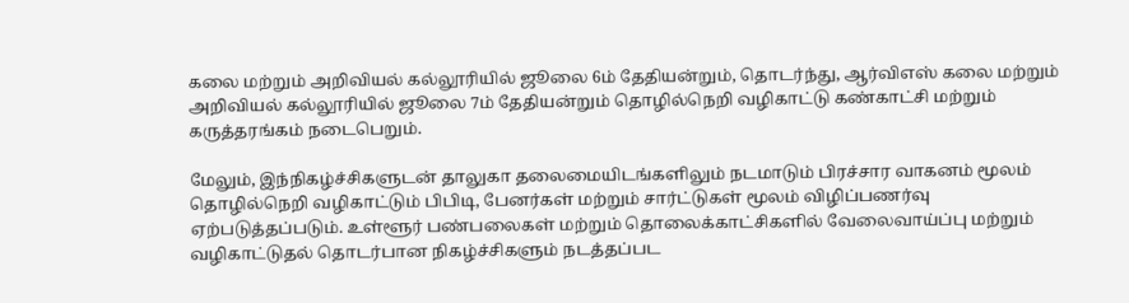கலை மற்றும் அறிவியல் கல்லூரியில் ஜூலை 6ம் தேதியன்றும், தொடர்ந்து, ஆர்விஎஸ் கலை மற்றும் அறிவியல் கல்லூரியில் ஜூலை 7ம் தேதியன்றும் தொழில்நெறி வழிகாட்டு கண்காட்சி மற்றும் கருத்தரங்கம் நடைபெறும்.

மேலும், இந்நிகழ்ச்சிகளுடன் தாலுகா தலைமையிடங்களிலும் நடமாடும் பிரச்சார வாகனம் மூலம் தொழில்நெறி வழிகாட்டும் பிபிடி, பேனர்கள் மற்றும் சார்ட்டுகள் மூலம் விழிப்பணர்வு ஏற்படுத்தப்படும். உள்ளூர் பண்பலைகள் மற்றும் தொலைக்காட்சிகளில் வேலைவாய்ப்பு மற்றும் வழிகாட்டுதல் தொடர்பான நிகழ்ச்சிகளும் நடத்தப்பட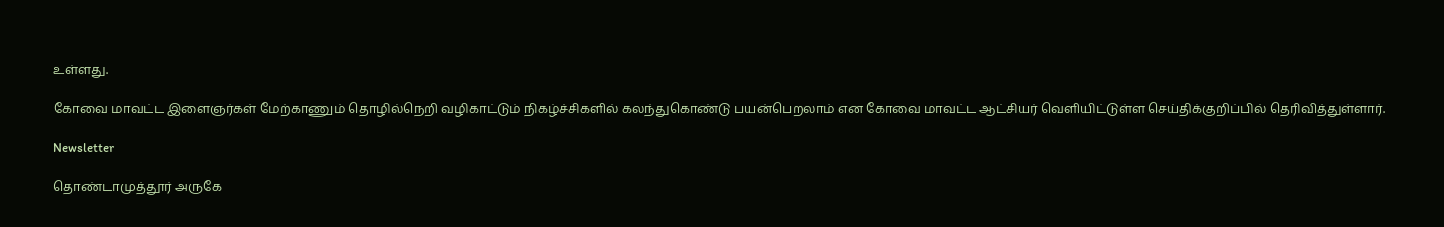உள்ளது.

கோவை மாவட்ட இளைஞர்கள் மேற்காணும் தொழில்நெறி வழிகாட்டும் நிகழ்ச்சிகளில் கலந்துகொண்டு பயன்பெறலாம் என கோவை மாவட்ட ஆட்சியர் வெளியிட்டுள்ள செய்திக்குறிப்பில் தெரிவித்துள்ளார்.

Newsletter

தொண்டாமுத்தூர் அருகே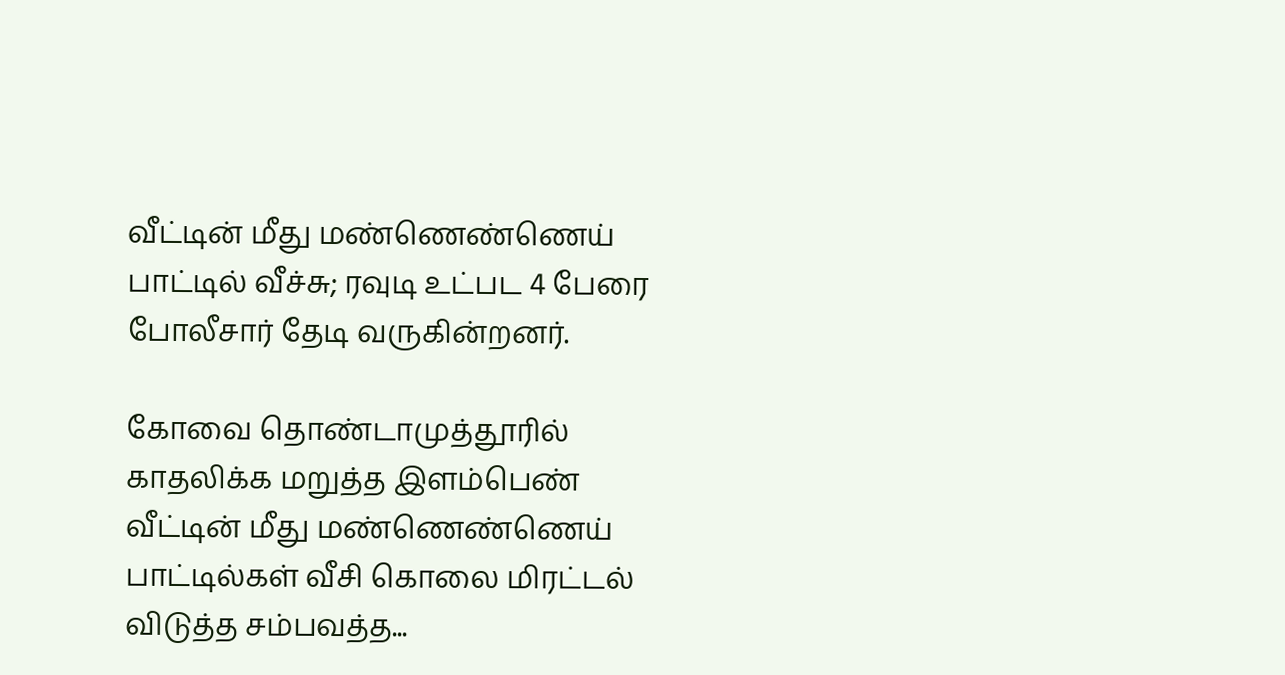வீட்டின் மீது மண்ணெண்ணெய் பாட்டில் வீச்சு; ரவுடி உட்பட 4 பேரை போலீசார் தேடி வருகின்றனர்.

கோவை தொண்டாமுத்தூரில் காதலிக்க மறுத்த இளம்பெண் வீட்டின் மீது மண்ணெண்ணெய் பாட்டில்கள் வீசி கொலை மிரட்டல் விடுத்த சம்பவத்த...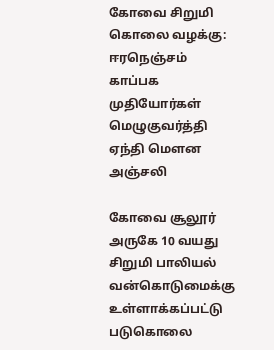கோவை சிறுமி கொலை வழக்கு: ஈரநெஞ்சம் காப்பக முதியோர்கள் மெழுகுவர்த்தி ஏந்தி மௌன அஞ்சலி

கோவை சூலூர் அருகே 10 வயது சிறுமி பாலியல் வன்கொடுமைக்கு உள்ளாக்கப்பட்டு படுகொலை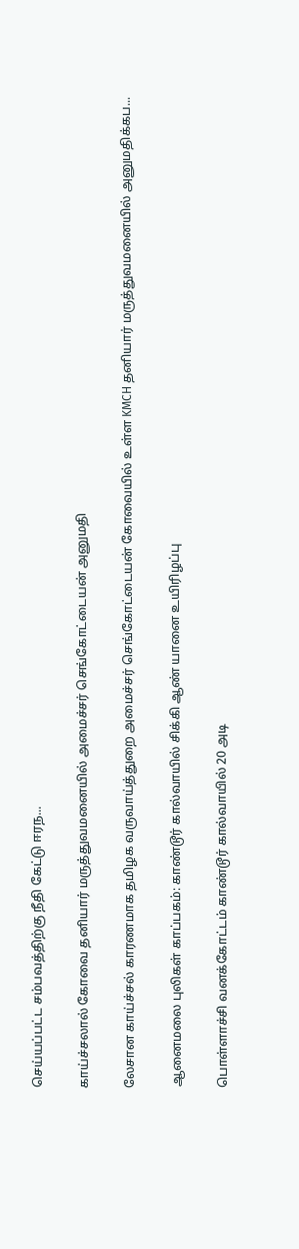செய்யப்பட்ட சம்பவத்திற்கு நீதி கேட்டு ஈரந...

காய்ச்சலால் கோவை தனியார் மருத்துவமனையில் அமைச்சர் செங்கோட்டையன் அனுமதி

லேசான காய்ச்சல் காரணமாக தமிழக வருவாய்த்துறை அமைச்சர் செங்கோட்டையன் கோவையில் உள்ள KMCH தனியார் மருத்துவமனையில் அனுமதிக்கப...

ஆனைமலை புலிகள் காப்பகம்: காண்டூர் கால்வாயில் சிக்கி ஆண் யானை உயிரிழப்பு

பொள்ளாச்சி வனக்கோட்டம் காண்டூர் கால்வாயில் 20 அடி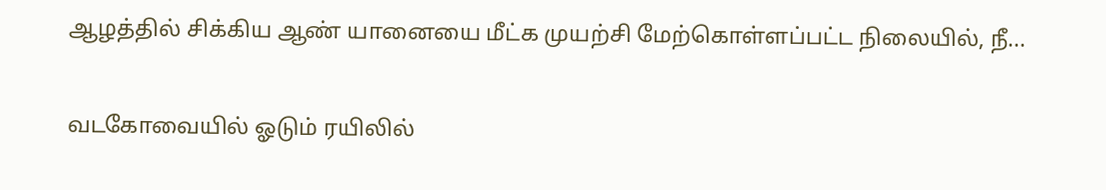ஆழத்தில் சிக்கிய ஆண் யானையை மீட்க முயற்சி மேற்கொள்ளப்பட்ட நிலையில், நீ...

வடகோவையில் ஓடும் ரயிலில்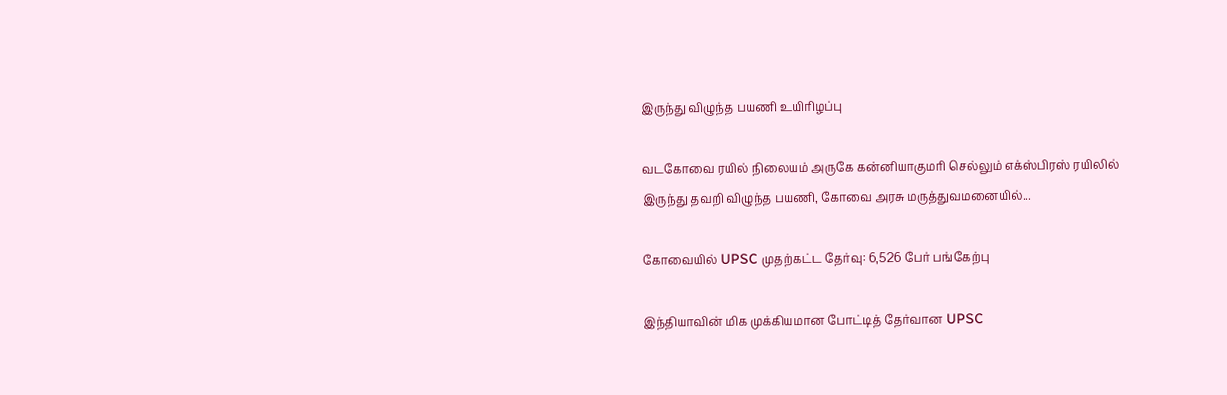இருந்து விழுந்த பயணி உயிரிழப்பு

வடகோவை ரயில் நிலையம் அருகே கன்னியாகுமரி செல்லும் எக்ஸ்பிரஸ் ரயிலில் இருந்து தவறி விழுந்த பயணி, கோவை அரசு மருத்துவமனையில்...

கோவையில் UPSC முதற்கட்ட தேர்வு: 6,526 பேர் பங்கேற்பு

இந்தியாவின் மிக முக்கியமான போட்டித் தேர்வான UPSC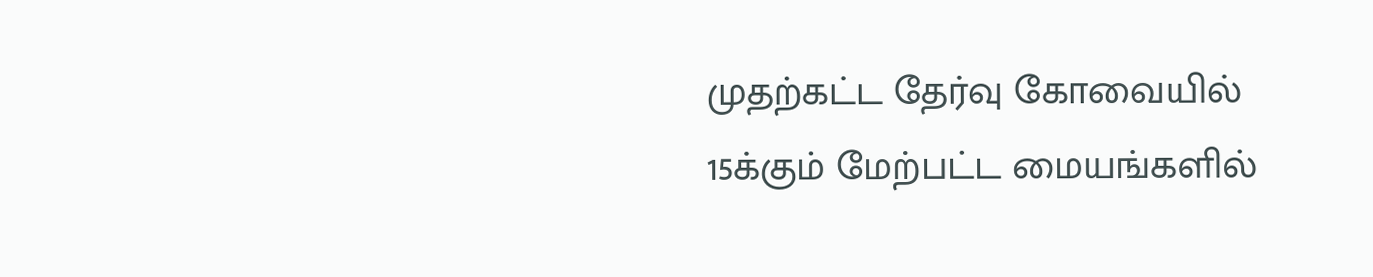முதற்கட்ட தேர்வு கோவையில் 15க்கும் மேற்பட்ட மையங்களில்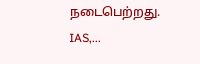நடைபெற்றது. IAS,...